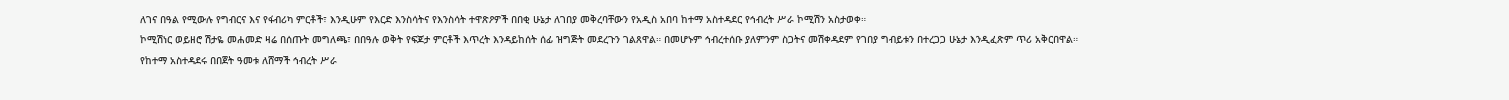ለገና በዓል የሚውሉ የግብርና እና የፋብሪካ ምርቶች፣ እንዲሁም የእርድ እንስሳትና የእንስሳት ተዋጽዖዎች በበቂ ሁኔታ ለገበያ መቅረባቸውን የአዲስ አበባ ከተማ አስተዳደር የኅብረት ሥራ ኮሚሽን አስታወቀ።
ኮሚሽነር ወይዘሮ ሽታዬ መሐመድ ዛሬ በሰጡት መግለጫ፣ በበዓሉ ወቅት የፍጆታ ምርቶች እጥረት እንዳይከሰት ሰፊ ዝግጅት መደረጉን ገልጸዋል። በመሆኑም ኅብረተሰቡ ያለምንም ስጋትና መሽቀዳደም የገበያ ግብይቱን በተረጋጋ ሁኔታ እንዲፈጽም ጥሪ አቅርበዋል።
የከተማ አስተዳደሩ በበጀት ዓመቱ ለሸማች ኅብረት ሥራ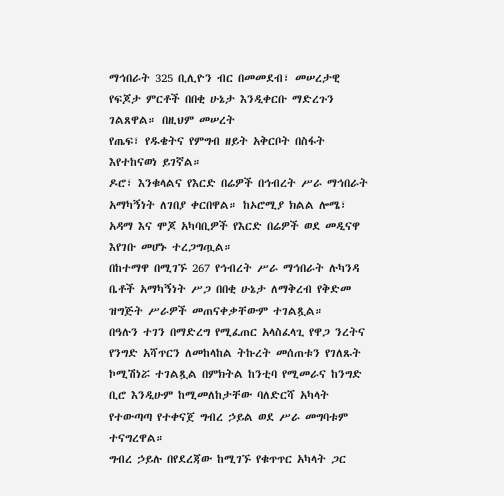ማኅበራት 325 ቢሊዮን ብር በመመደብ፣ መሠረታዊ የፍጆታ ምርቶች በበቂ ሁኔታ እንዲቀርቡ ማድረጉን ገልጸዋል። በዚህም መሠረት
የጤፍ፣ የዱቄትና የምግብ ዘይት አቅርቦት በስፋት እየተከናወነ ይገኛል።
ዶሮ፣ እንቁላልና የእርድ በሬዎች በኅብረት ሥራ ማኅበራት አማካኝነት ለገበያ ቀርበዋል። ከኦሮሚያ ክልል ሎሜ፣ አዳማ እና ሞጆ አካባቢዎች የእርድ በሬዎች ወደ መዲናዋ እየገቡ መሆኑ ተረጋግጧል።
በከተማዋ በሚገኙ 267 የኅብረት ሥራ ማኅበራት ሉካንዳ ቤቶች አማካኝነት ሥጋ በበቂ ሁኔታ ለማቅረብ የቅድመ ዝግጅት ሥራዎች መጠናቀቃቸውም ተገልጿል።
በዓሉን ተገን በማድረግ የሚፈጠር አላስፈላጊ የዋጋ ንረትና የንግድ አሻጥርን ለመከላከል ትኩረት መሰጠቱን የገለጹት ኮሚሽነሯ ተገልጿል በምክትል ከንቲባ የሚመራና ከንግድ ቢሮ እንዲሁም ከሚመለከታቸው ባለድርሻ አካላት የተውጣጣ የተቀናጀ ግብረ ኃይል ወደ ሥራ መግባቱም ተናግረዋል።
ግብረ ኃይሉ በየደረጃው ከሚገኙ የቁጥጥር አካላት ጋር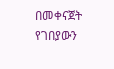በመቀናጀት የገበያውን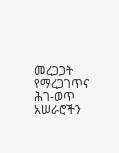መረጋጋት የማረጋገጥና ሕገ-ወጥ አሠራሮችን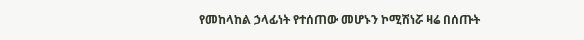የመከላከል ኃላፊነት የተሰጠው መሆኑን ኮሚሽነሯ ዛሬ በሰጡት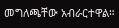መግለጫቸው አብራርተዋል።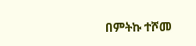በምትኩ ተሾመ